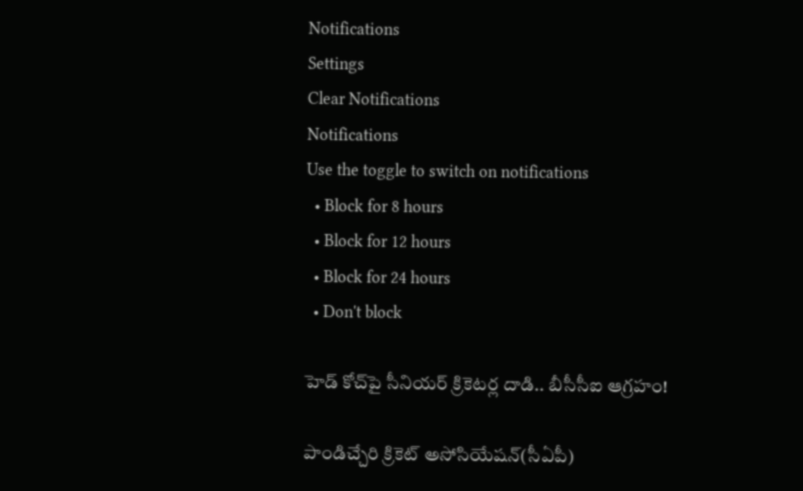Notifications
Settings
Clear Notifications
Notifications
Use the toggle to switch on notifications
  • Block for 8 hours
  • Block for 12 hours
  • Block for 24 hours
  • Don't block

హెడ్ కోచ్‌పై సీనియర్ క్రికెటర్ల దాడి.. బీసీసీఐ ఆగ్రహం!

పాండిచ్చేరి క్రికెట్ అసోసియేషన్(సీఏపీ)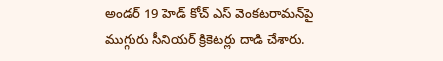అండర్ 19 హెడ్ కోచ్ ఎస్ వెంకటరామన్‌పై ముగ్గురు సీనియర్ క్రికెటర్లు దాడి చేశారు.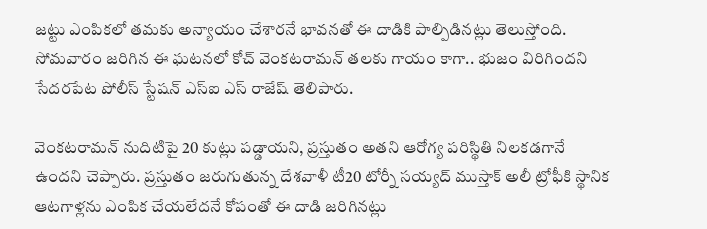జట్టు ఎంపికలో తమకు అన్యాయం చేశారనే భావనతో ఈ దాడికి పాల్పిడినట్లు తెలుస్తోంది. సోమవారం జరిగిన ఈ ఘటనలో కోచ్ వెంకటరామన్‌ తలకు గాయం కాగా.. భుజం విరిగిందని సేదరపేట పోలీస్ స్టేషన్ ఎస్‌ఐ ఎస్ రాజేష్ తెలిపారు.

వెంకటరామన్ నుదిటిపై 20 కుట్లు పడ్డాయని, ప్రస్తుతం అతని ఆరోగ్య పరిస్థితి నిలకడగానే ఉందని చెప్పారు. ప్రస్తుతం జరుగుతున్న దేశవాళీ టీ20 టోర్నీ సయ్యద్ ముస్తాక్ అలీ ట్రోఫీకి స్థానిక ఆటగాళ్లను ఎంపిక చేయలేదనే కోపంతో ఈ దాడి జరిగినట్లు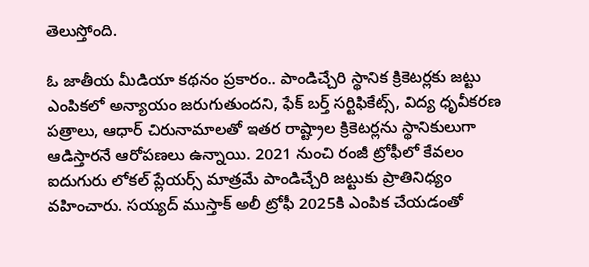తెలుస్తోంది.

ఓ జాతీయ మీడియా కథనం ప్రకారం.. పాండిచ్చేరి స్థానిక క్రికెటర్లకు జట్టు ఎంపికలో అన్యాయం జరుగుతుందని, ఫేక్ బర్త్ సర్టిఫికేట్స్, విద్య ధృవీకరణ పత్రాలు, ఆధార్ చిరునామాలతో ఇతర రాష్ట్రాల క్రికెటర్లను స్థానికులుగా ఆడిస్తారనే ఆరోపణలు ఉన్నాయి. 2021 నుంచి రంజీ ట్రోఫీలో కేవలం ఐదుగురు లోకల్ ప్లేయర్స్ మాత్రమే పాండిచ్చేరి జట్టుకు ప్రాతినిధ్యం వహించారు. సయ్యద్ ముస్తాక్ అలీ ట్రోఫీ 2025కి ఎంపిక చేయడంతో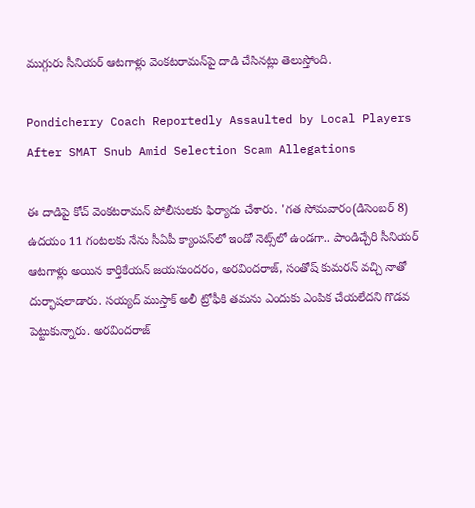ముగ్గురు సీనియర్ ఆటగాళ్లు వెంకటరామన్‌పై దాడి చేసినట్లు తెలుస్తోంది.

Pondicherry Coach Reportedly Assaulted by Local Players After SMAT Snub Amid Selection Scam Allegations

ఈ దాడిపై కోచ్ వెంకటరామన్ పోలీసులకు ఫిర్యాదు చేశారు. 'గత సోమవారం(డిసెంబర్ 8) ఉదయం 11 గంటలకు నేను సీఏపీ క్యాంపస్‌లో ఇండో నెట్స్‌లో ఉండగా.. పాండిచ్చేరి సీనియర్ ఆటగాళ్లు అయిన కార్తికేయన్ జయసుందరం, అరవిందరాజ్, సంతోష్ కుమరన్ వచ్చి నాతో దుర్భాషలాడారు. సయ్యద్ ముస్తాక్ అలీ ట్రోఫీకి తమను ఎందుకు ఎంపిక చేయలేదని గొడవ పెట్టుకున్నారు. అరవిందరాజ్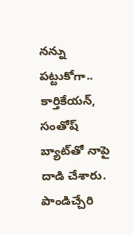నన్ను పట్టుకోగా.. కార్తికేయన్, సంతోష్ బ్యాట్‌తో నాపై దాడి చేశారు. పాండిచ్చేరి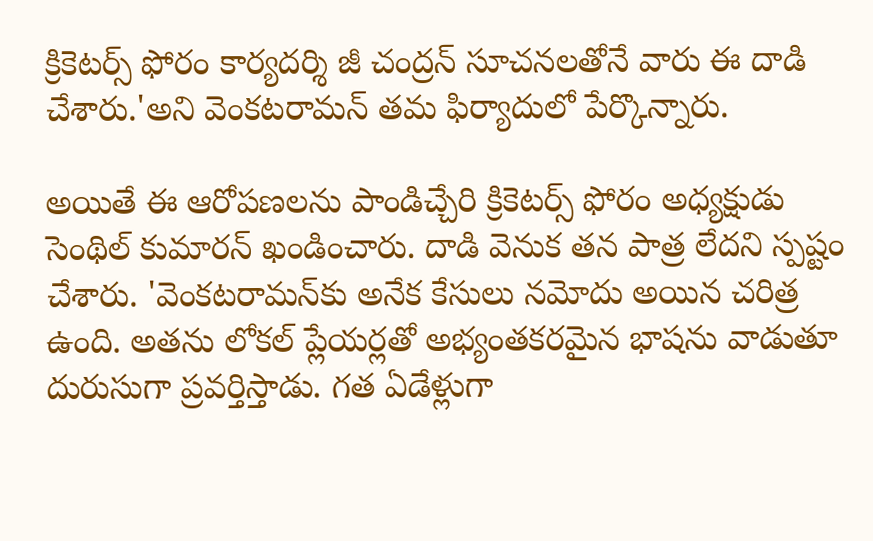క్రికెటర్స్ ఫోరం కార్యదర్శి జీ చంద్రన్ సూచనలతోనే వారు ఈ దాడి చేశారు.'అని వెంకటరామన్ తమ ఫిర్యాదులో పేర్కొన్నారు.

అయితే ఈ ఆరోపణలను పాండిచ్చేరి క్రికెటర్స్ ఫోరం అధ్యక్షుడు సెంథిల్ కుమారన్‌ ఖండించారు. దాడి వెనుక తన పాత్ర లేదని స్పష్టం చేశారు. 'వెంకటరామన్‌‌కు అనేక కేసులు నమోదు అయిన చరిత్ర ఉంది. అతను లోకల్ ప్లేయర్లతో అభ్యంతకరమైన భాషను వాడుతూ దురుసుగా ప్రవర్తిస్తాడు. గత ఏడేళ్లుగా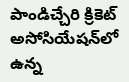పాండిచ్చేరి క్రికెట్ అసోసియేషన్‌లో ఉన్న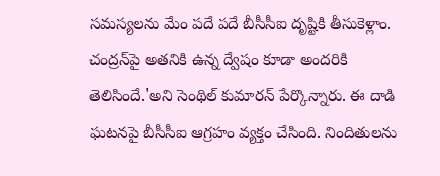సమస్యలను మేం పదే పదే బీసీసీఐ దృష్టికి తీసుకెళ్లాం. చంద్రన్‌పై అతనికి ఉన్న ద్వేషం కూడా అందరికి తెలిసిందే.'అని సెంథిల్ కుమారన్‌ పేర్కొన్నారు. ఈ దాడి ఘటనపై బీసీసీఐ ఆగ్రహం వ్యక్తం చేసింది. నిందితులను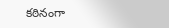కఠినంగా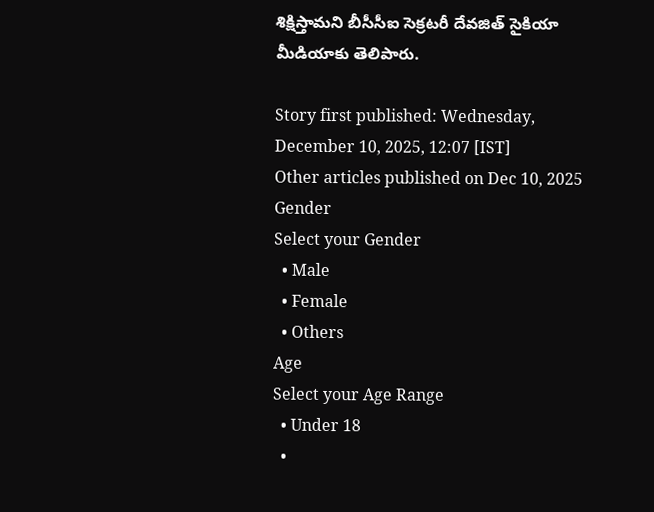శిక్షిస్తామని బీసీసీఐ సెక్రటరీ దేవజిత్ సైకియా మీడియాకు తెలిపారు.

Story first published: Wednesday, December 10, 2025, 12:07 [IST]
Other articles published on Dec 10, 2025
Gender
Select your Gender
  • Male
  • Female
  • Others
Age
Select your Age Range
  • Under 18
  •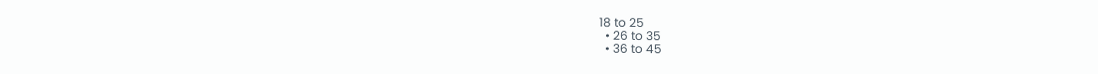18 to 25
  • 26 to 35
  • 36 to 45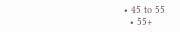• 45 to 55
  • 55+